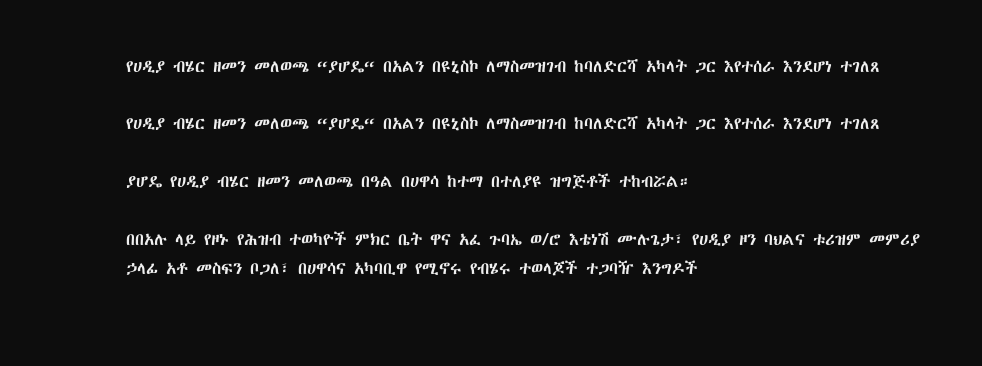የሀዲያ ብሄር ዘመን መለወጫ “ያሆዴ“ በአልን በዩኒስኮ ለማስመዝገብ ከባለድርሻ አካላት ጋር እየተሰራ እንደሆነ ተገለጸ

የሀዲያ ብሄር ዘመን መለወጫ “ያሆዴ“ በአልን በዩኒስኮ ለማስመዝገብ ከባለድርሻ አካላት ጋር እየተሰራ እንደሆነ ተገለጸ

ያሆዴ የሀዲያ ብሄር ዘመን መለወጫ በዓል በሀዋሳ ከተማ በተለያዩ ዝግጅቶች ተከብሯል።

በበአሉ ላይ የዞኑ የሕዝብ ተወካዮች ምክር ቤት ዋና አፈ ጉባኤ ወ/ሮ እቴነሽ ሙሉጌታ፣ የሀዲያ ዞን ባህልና ቱሪዝም መምሪያ ኃላፊ አቶ መስፍን ቦጋለ፣ በሀዋሳና አካባቢዋ የሚኖሩ የብሄሩ ተወላጆች ተጋባዥ እንግዶች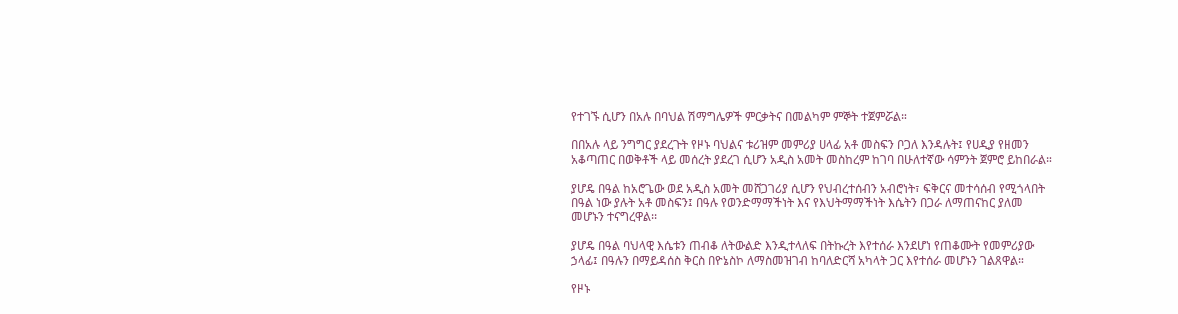የተገኙ ሲሆን በአሉ በባህል ሽማግሌዎች ምርቃትና በመልካም ምኞት ተጀምሯል።

በበአሉ ላይ ንግግር ያደረጉት የዞኑ ባህልና ቱሪዝም መምሪያ ሀላፊ አቶ መስፍን ቦጋለ እንዳሉት፤ የሀዲያ የዘመን አቆጣጠር በወቅቶች ላይ መሰረት ያደረገ ሲሆን አዲስ አመት መስከረም ከገባ በሁለተኛው ሳምንት ጀምሮ ይከበራል።

ያሆዴ በዓል ከአሮጌው ወደ አዲስ አመት መሸጋገሪያ ሲሆን የህብረተሰብን አብሮነት፣ ፍቅርና መተሳሰብ የሚጎላበት በዓል ነው ያሉት አቶ መስፍን፤ በዓሉ የወንድማማችነት እና የእህትማማችነት እሴትን በጋራ ለማጠናከር ያለመ መሆኑን ተናግረዋል፡፡

ያሆዴ በዓል ባህላዊ እሴቱን ጠብቆ ለትውልድ እንዲተላለፍ በትኩረት እየተሰራ እንደሆነ የጠቆሙት የመምሪያው ኃላፊ፤ በዓሉን በማይዳሰስ ቅርስ በዮኔስኮ ለማስመዝገብ ከባለድርሻ አካላት ጋር እየተሰራ መሆኑን ገልጸዋል።

የዞኑ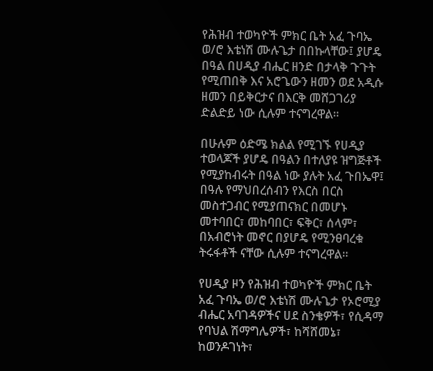የሕዝብ ተወካዮች ምክር ቤት አፈ ጉባኤ ወ/ሮ እቴነሽ ሙሉጌታ በበኩላቸው፤ ያሆዴ በዓል በሀዲያ ብሔር ዘንድ በታላቅ ጉጉት የሚጠበቅ እና አሮጌውን ዘመን ወደ አዲሱ ዘመን በይቅርታና በእርቅ መሸጋገሪያ ድልድይ ነው ሲሉም ተናግረዋል፡፡

በሁሉም ዕድሜ ክልል የሚገኙ የሀዲያ ተወላጆች ያሆዴ በዓልን በተለያዩ ዝግጅቶች የሚያከብሩት በዓል ነው ያሉት አፈ ጉበኤዋ፤ በዓሉ የማህበረሰብን የእርስ በርስ መስተጋብር የሚያጠናክር በመሆኑ መተባበር፣ መከባበር፣ ፍቅር፣ ሰላም፣ በአብሮነት መኖር በያሆዴ የሚንፀባረቁ ትሩፋቶች ናቸው ሲሉም ተናግረዋል።

የሀዲያ ዞን የሕዝብ ተወካዮች ምክር ቤት አፈ ጉባኤ ወ/ሮ እቴነሽ ሙሉጌታ የኦሮሚያ ብሔር አባገዳዎችና ሀደ ስንቄዎች፣ የሲዳማ የባህል ሽማግሌዎች፣ ከሻሸመኔ፣ ከወንዶገነት፣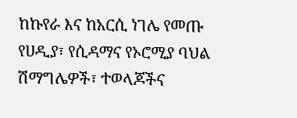ከኩየራ እና ከአርሲ ነገሌ የመጡ የሀዲያ፣ የሲዳማና የኦሮሚያ ባህል ሽማግሌዎች፣ ተወላጆችና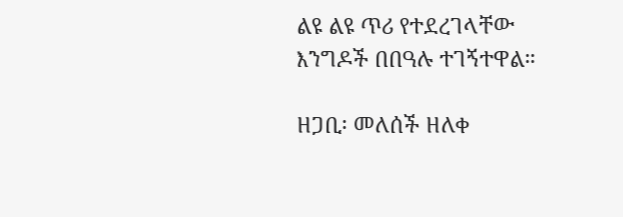ልዩ ልዩ ጥሪ የተደረገላቸው እንግዶች በበዓሉ ተገኝተዋል።

ዘጋቢ፡ መለሰች ዘለቀ